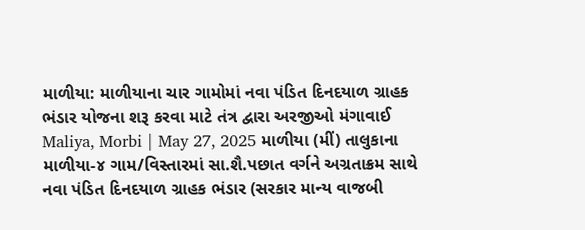માળીયા: માળીયાના ચાર ગામોમાં નવા પંડિત દિનદયાળ ગ્રાહક ભંડાર યોજના શરૂ કરવા માટે તંત્ર દ્વારા અરજીઓ મંગાવાઈ
Maliya, Morbi | May 27, 2025 માળીયા (મીં) તાલુકાના માળીયા-૪ ગામ/વિસ્તારમાં સા.શૈ.પછાત વર્ગને અગ્રતાક્રમ સાથે નવા પંડિત દિનદયાળ ગ્રાહક ભંડાર (સરકાર માન્ય વાજબી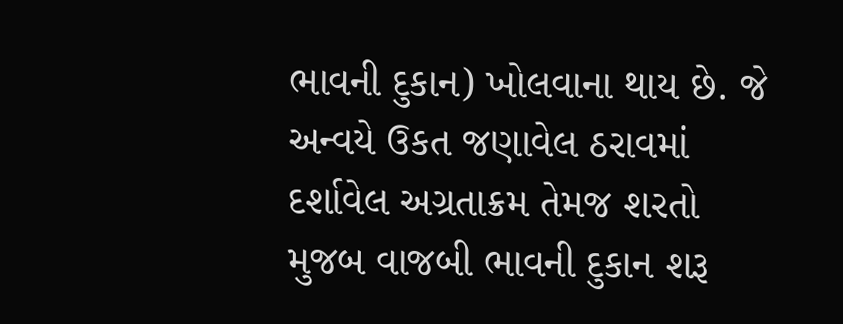ભાવની દુકાન) ખોલવાના થાય છે. જે અન્વયે ઉકત જણાવેલ ઠરાવમાં દર્શાવેલ અગ્રતાક્રમ તેમજ શરતો મુજબ વાજબી ભાવની દુકાન શરૂ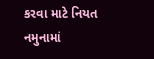કરવા માટે નિયત નમુનામાં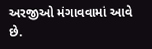અરજીઓ મંગાવવામાં આવે છે.